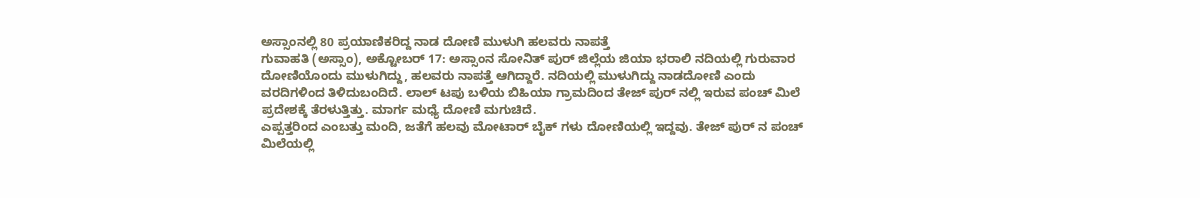ಅಸ್ಸಾಂನಲ್ಲಿ 80 ಪ್ರಯಾಣಿಕರಿದ್ದ ನಾಡ ದೋಣಿ ಮುಳುಗಿ ಹಲವರು ನಾಪತ್ತೆ
ಗುವಾಹತಿ (ಅಸ್ಸಾಂ), ಅಕ್ಟೋಬರ್ 17: ಅಸ್ಸಾಂನ ಸೋನಿತ್ ಪುರ್ ಜಿಲ್ಲೆಯ ಜಿಯಾ ಭರಾಲಿ ನದಿಯಲ್ಲಿ ಗುರುವಾರ ದೋಣಿಯೊಂದು ಮುಳುಗಿದ್ದು, ಹಲವರು ನಾಪತ್ತೆ ಆಗಿದ್ದಾರೆ. ನದಿಯಲ್ಲಿ ಮುಳುಗಿದ್ದು ನಾಡದೋಣಿ ಎಂದು ವರದಿಗಳಿಂದ ತಿಳಿದುಬಂದಿದೆ. ಲಾಲ್ ಟಪು ಬಳಿಯ ಬಿಹಿಯಾ ಗ್ರಾಮದಿಂದ ತೇಜ್ ಪುರ್ ನಲ್ಲಿ ಇರುವ ಪಂಚ್ ಮಿಲೆ ಪ್ರದೇಶಕ್ಕೆ ತೆರಳುತ್ತಿತ್ತು. ಮಾರ್ಗ ಮಧ್ಯೆ ದೋಣಿ ಮಗುಚಿದೆ.
ಎಪ್ಪತ್ತರಿಂದ ಎಂಬತ್ತು ಮಂದಿ, ಜತೆಗೆ ಹಲವು ಮೋಟಾರ್ ಬೈಕ್ ಗಳು ದೋಣಿಯಲ್ಲಿ ಇದ್ದವು. ತೇಜ್ ಪುರ್ ನ ಪಂಚ್ ಮಿಲೆಯಲ್ಲಿ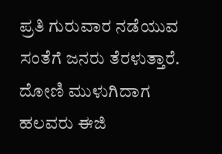ಪ್ರತಿ ಗುರುವಾರ ನಡೆಯುವ ಸಂತೆಗೆ ಜನರು ತೆರಳುತ್ತಾರೆ. ದೋಣಿ ಮುಳುಗಿದಾಗ ಹಲವರು ಈಜಿ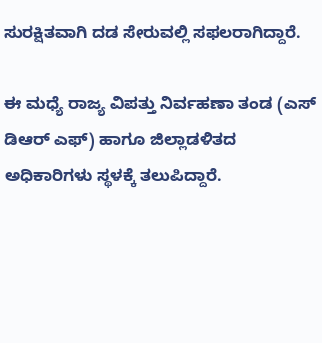ಸುರಕ್ಷಿತವಾಗಿ ದಡ ಸೇರುವಲ್ಲಿ ಸಫಲರಾಗಿದ್ದಾರೆ.

ಈ ಮಧ್ಯೆ ರಾಜ್ಯ ವಿಪತ್ತು ನಿರ್ವಹಣಾ ತಂಡ (ಎಸ್ ಡಿಆರ್ ಎಫ್) ಹಾಗೂ ಜಿಲ್ಲಾಡಳಿತದ ಅಧಿಕಾರಿಗಳು ಸ್ಥಳಕ್ಕೆ ತಲುಪಿದ್ದಾರೆ.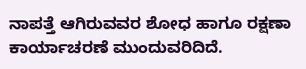ನಾಪತ್ತೆ ಆಗಿರುವವರ ಶೋಧ ಹಾಗೂ ರಕ್ಷಣಾ ಕಾರ್ಯಾಚರಣೆ ಮುಂದುವರಿದಿದೆ.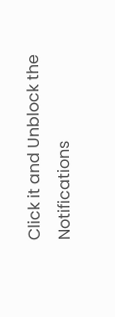Click it and Unblock the Notifications